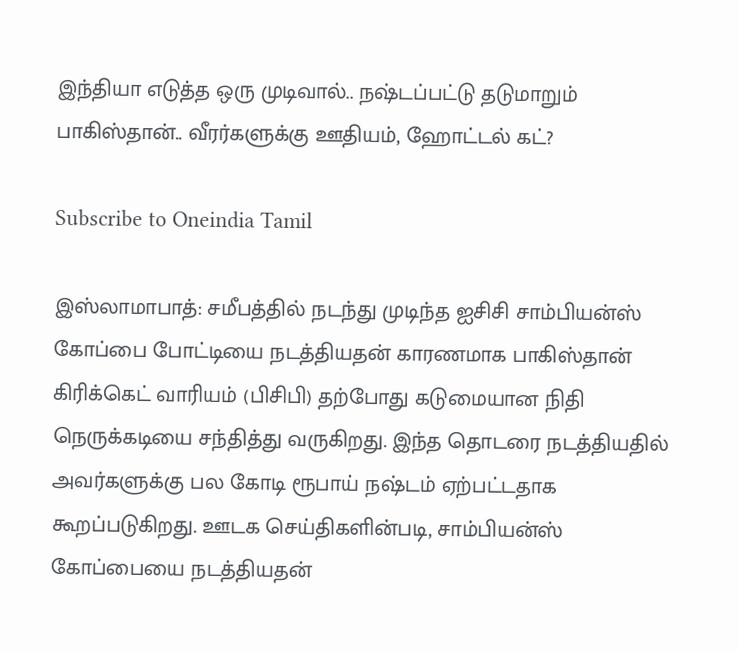இந்தியா எடுத்த ஒரு முடிவால்.. நஷ்டப்பட்டு தடுமாறும் பாகிஸ்தான்.. வீரர்களுக்கு ஊதியம், ஹோட்டல் கட்?

Subscribe to Oneindia Tamil

இஸ்லாமாபாத்: சமீபத்தில் நடந்து முடிந்த ஐசிசி சாம்பியன்ஸ் கோப்பை போட்டியை நடத்தியதன் காரணமாக பாகிஸ்தான் கிரிக்கெட் வாரியம் (பிசிபி) தற்போது கடுமையான நிதி நெருக்கடியை சந்தித்து வருகிறது. இந்த தொடரை நடத்தியதில் அவர்களுக்கு பல கோடி ரூபாய் நஷ்டம் ஏற்பட்டதாக கூறப்படுகிறது. ஊடக செய்திகளின்படி, சாம்பியன்ஸ் கோப்பையை நடத்தியதன்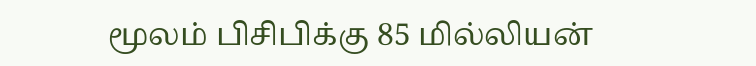மூலம் பிசிபிக்கு 85 மில்லியன்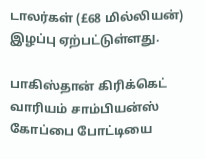டாலர்கள் (£68 மில்லியன்) இழப்பு ஏற்பட்டுள்ளது.

பாகிஸ்தான் கிரிக்கெட் வாரியம் சாம்பியன்ஸ் கோப்பை போட்டியை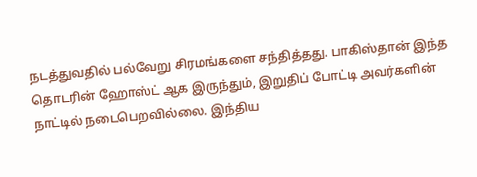நடத்துவதில் பல்வேறு சிரமங்களை சந்தித்தது. பாகிஸ்தான் இந்த தொடரின் ஹோஸ்ட் ஆக இருந்தும், இறுதிப் போட்டி அவர்களின் நாட்டில் நடைபெறவில்லை. இந்திய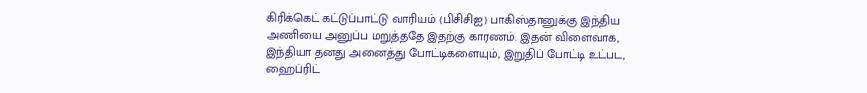கிரிக்கெட் கட்டுப்பாட்டு வாரியம் (பிசிசிஐ) பாகிஸ்தானுக்கு இந்திய அணியை அனுப்ப மறுத்ததே இதற்கு காரணம். இதன் விளைவாக, இந்தியா தனது அனைத்து போட்டிகளையும், இறுதிப் போட்டி உட்பட, ஹைப்ரிட்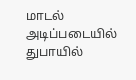மாடல் அடிப்படையில் துபாயில்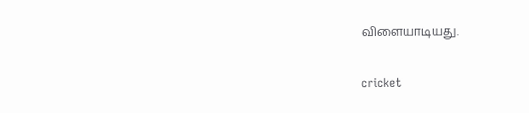விளையாடியது.

cricket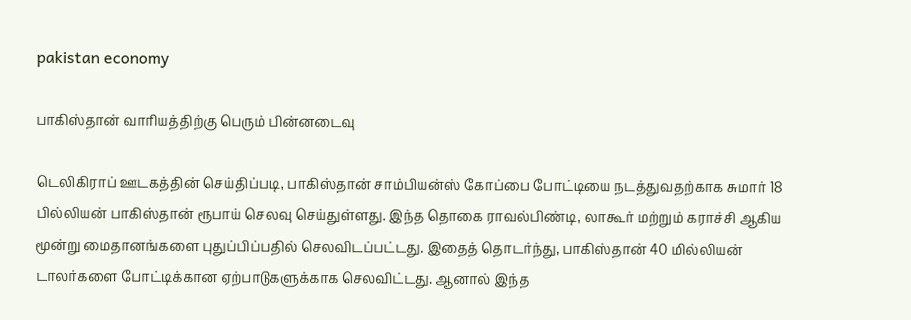pakistan economy

பாகிஸ்தான் வாரியத்திற்கு பெரும் பின்னடைவு

டெலிகிராப் ஊடகத்தின் செய்திப்படி, பாகிஸ்தான் சாம்பியன்ஸ் கோப்பை போட்டியை நடத்துவதற்காக சுமார் 18 பில்லியன் பாகிஸ்தான் ரூபாய் செலவு செய்துள்ளது. இந்த தொகை ராவல்பிண்டி, லாகூர் மற்றும் கராச்சி ஆகிய மூன்று மைதானங்களை புதுப்பிப்பதில் செலவிடப்பட்டது. இதைத் தொடர்ந்து, பாகிஸ்தான் 40 மில்லியன் டாலர்களை போட்டிக்கான ஏற்பாடுகளுக்காக செலவிட்டது. ஆனால் இந்த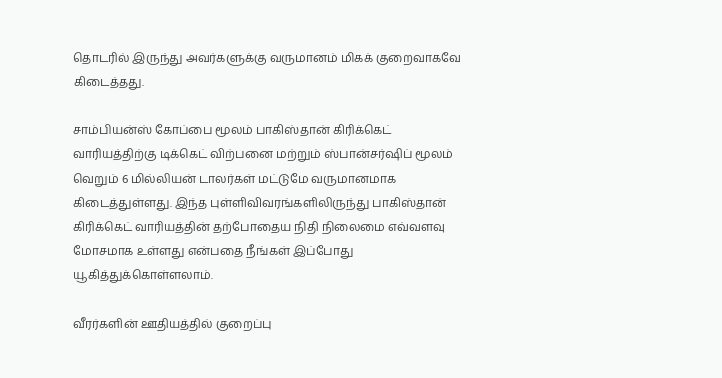தொடரில் இருந்து அவர்களுக்கு வருமானம் மிகக் குறைவாகவே கிடைத்தது.

சாம்பியன்ஸ் கோப்பை மூலம் பாகிஸ்தான் கிரிக்கெட் வாரியத்திற்கு டிக்கெட் விற்பனை மற்றும் ஸ்பான்சர்ஷிப் மூலம் வெறும் 6 மில்லியன் டாலர்கள் மட்டுமே வருமானமாக கிடைத்துள்ளது. இந்த புள்ளிவிவரங்களிலிருந்து பாகிஸ்தான் கிரிக்கெட் வாரியத்தின் தற்போதைய நிதி நிலைமை எவ்வளவு மோசமாக உள்ளது என்பதை நீங்கள் இப்போது யூகித்துக்கொள்ளலாம்.

வீரர்களின் ஊதியத்தில் குறைப்பு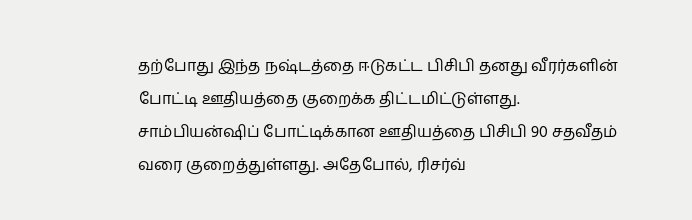தற்போது இந்த நஷ்டத்தை ஈடுகட்ட பிசிபி தனது வீரர்களின் போட்டி ஊதியத்தை குறைக்க திட்டமிட்டுள்ளது. சாம்பியன்ஷிப் போட்டிக்கான ஊதியத்தை பிசிபி 90 சதவீதம் வரை குறைத்துள்ளது. அதேபோல், ரிசர்வ்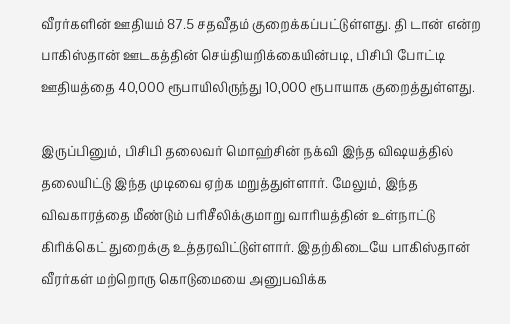வீரர்களின் ஊதியம் 87.5 சதவீதம் குறைக்கப்பட்டுள்ளது. தி டான் என்ற பாகிஸ்தான் ஊடகத்தின் செய்தியறிக்கையின்படி, பிசிபி போட்டி ஊதியத்தை 40,000 ரூபாயிலிருந்து 10,000 ரூபாயாக குறைத்துள்ளது.

இருப்பினும், பிசிபி தலைவர் மொஹ்சின் நக்வி இந்த விஷயத்தில் தலையிட்டு இந்த முடிவை ஏற்க மறுத்துள்ளார். மேலும், இந்த விவகாரத்தை மீண்டும் பரிசீலிக்குமாறு வாரியத்தின் உள்நாட்டு கிரிக்கெட் துறைக்கு உத்தரவிட்டுள்ளார். இதற்கிடையே பாகிஸ்தான் வீரர்கள் மற்றொரு கொடுமையை அனுபவிக்க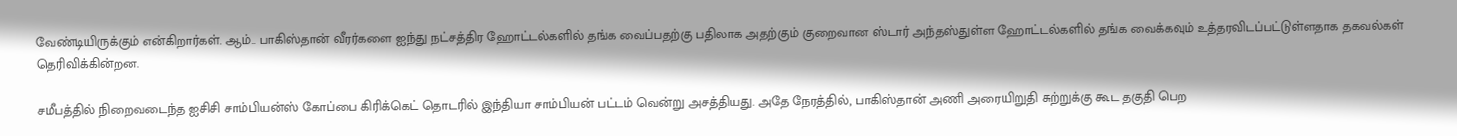வேண்டியிருக்கும் என்கிறார்கள். ஆம்.. பாகிஸ்தான் வீரர்களை ஐந்து நட்சத்திர ஹோட்டல்களில் தங்க வைப்பதற்கு பதிலாக அதற்கும் குறைவான ஸ்டார் அந்தஸ்துள்ள ஹோட்டல்களில் தங்க வைக்கவும் உத்தரவிடப்பட்டுள்ளதாக தகவல்கள் தெரிவிக்கின்றன.

சமீபத்தில் நிறைவடைந்த ஐசிசி சாம்பியன்ஸ் கோப்பை கிரிக்கெட் தொடரில் இந்தியா சாம்பியன் பட்டம் வென்று அசத்தியது. அதே நேரத்தில், பாகிஸ்தான் அணி அரையிறுதி சுற்றுக்கு கூட தகுதி பெற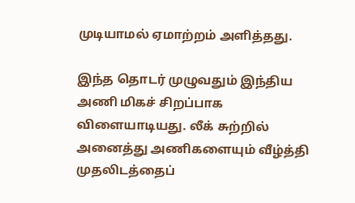முடியாமல் ஏமாற்றம் அளித்தது.

இந்த தொடர் முழுவதும் இந்திய அணி மிகச் சிறப்பாக விளையாடியது. லீக் சுற்றில் அனைத்து அணிகளையும் வீழ்த்தி முதலிடத்தைப்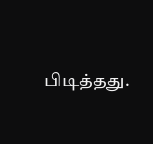பிடித்தது.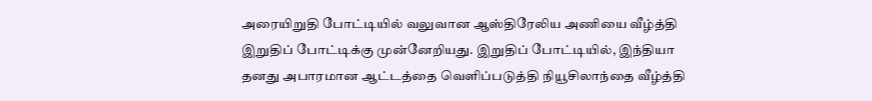அரையிறுதி போட்டியில் வலுவான ஆஸ்திரேலிய அணியை வீழ்த்தி இறுதிப் போட்டிக்கு முன்னேறியது. இறுதிப் போட்டியில், இந்தியா தனது அபாரமான ஆட்டத்தை வெளிப்படுத்தி நியூசிலாந்தை வீழ்த்தி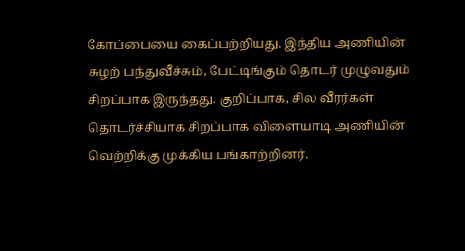கோப்பையை கைப்பற்றியது. இந்திய அணியின் சுழற் பந்துவீச்சும், பேட்டிங்கும் தொடர் முழுவதும் சிறப்பாக இருந்தது. குறிப்பாக, சில வீரர்கள் தொடர்ச்சியாக சிறப்பாக விளையாடி அணியின் வெற்றிக்கு முக்கிய பங்காற்றினர்.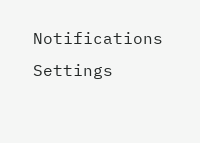Notifications
Settings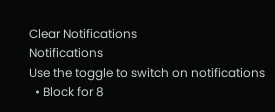Clear Notifications
Notifications
Use the toggle to switch on notifications
  • Block for 8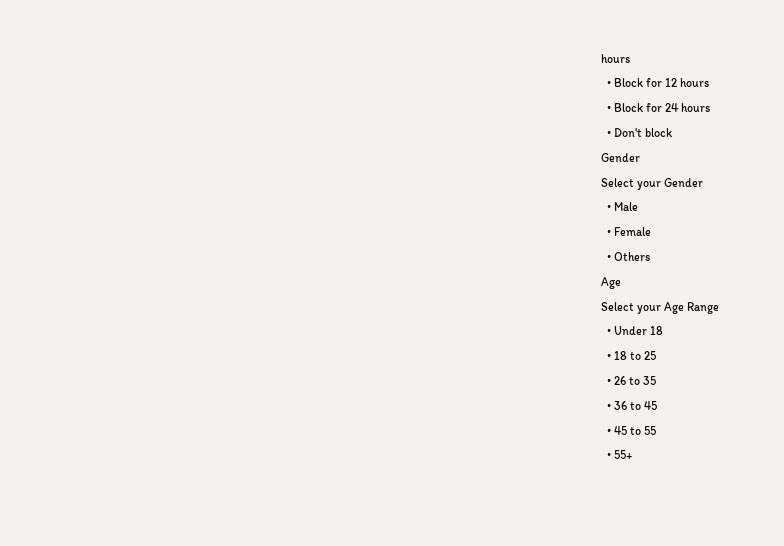hours
  • Block for 12 hours
  • Block for 24 hours
  • Don't block
Gender
Select your Gender
  • Male
  • Female
  • Others
Age
Select your Age Range
  • Under 18
  • 18 to 25
  • 26 to 35
  • 36 to 45
  • 45 to 55
  • 55+